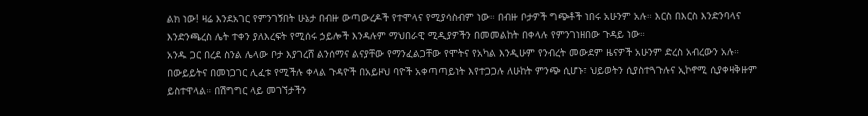ልክ ነው! ዛሬ እንደአገር የምንገኝበት ሁኔታ በብዙ ውጣውረዶች የተሞላና የሚያሳስብም ነው። በብዙ ቦታዎች ግጭቶች ነበሩ አሁንም አሉ። እርስ በእርስ እንድንባላና እንድንጫረስ ሌት ተቀን ያለእረፍት የሚሰሩ ኃይሎች እንዳሉም ማህበራዊ ሚዲያዎችን በመመልከት በቀላሉ የምንገነዘበው ጉዳይ ነው።
አንዱ ጋር በረደ ስንል ሌላው ቦታ እያገረሸ ልንሰማና ልናያቸው የማንፈልጋቸው የሞትና የአካል እንዲሁም የንብረት መውደም ዜናዎች አሁንም ድረስ አብረውን አሉ።
በውይይትና በመነጋገር ሊፈቱ የሚችሉ ቀላል ጉዳዮች በአይዞህ ባዮች አቀጣጣይነት እየተጋጋሉ ለሁከት ምንጭ ሲሆኑ፣ ህይወትን ሲያስተጓጉሉና ኢኮኖሚ ሲያቀዛቅዙም ይስተዋላል። በሽግግር ላይ መገኘታችን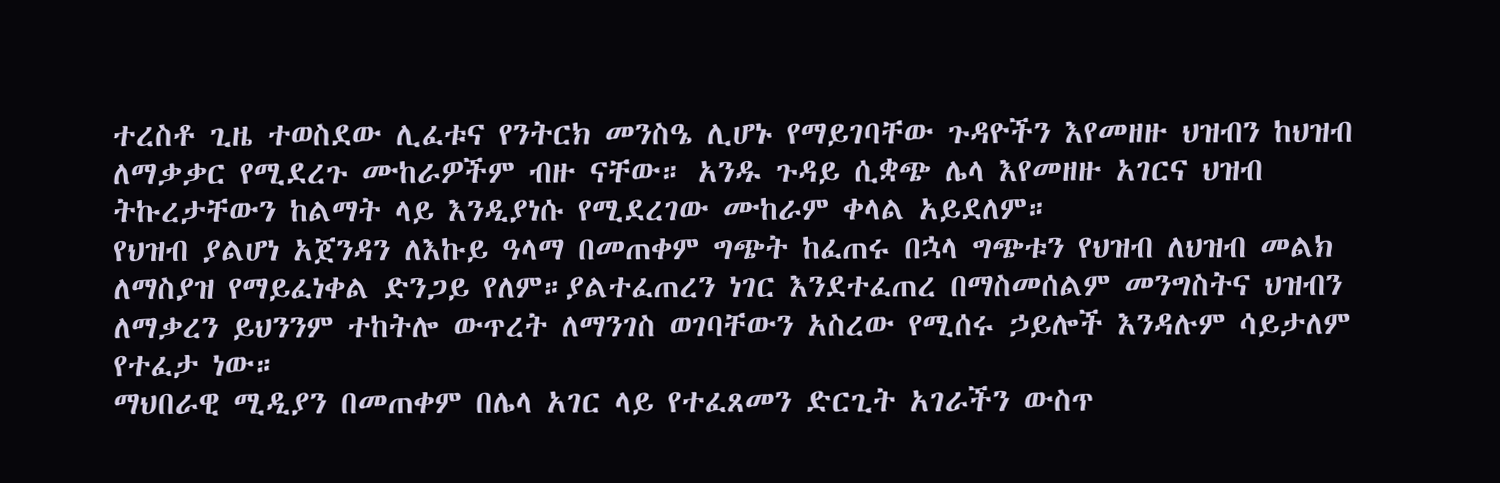ተረስቶ ጊዜ ተወስደው ሊፈቱና የንትርክ መንስዔ ሊሆኑ የማይገባቸው ጉዳዮችን እየመዘዙ ህዝብን ከህዝብ ለማቃቃር የሚደረጉ ሙከራዎችም ብዙ ናቸው። አንዱ ጉዳይ ሲቋጭ ሌላ እየመዘዙ አገርና ህዝብ ትኩረታቸውን ከልማት ላይ እንዲያነሱ የሚደረገው ሙከራም ቀላል አይደለም።
የህዝብ ያልሆነ አጀንዳን ለእኩይ ዓላማ በመጠቀም ግጭት ከፈጠሩ በኋላ ግጭቱን የህዝብ ለህዝብ መልክ ለማስያዝ የማይፈነቀል ድንጋይ የለም።ያልተፈጠረን ነገር እንደተፈጠረ በማስመሰልም መንግስትና ህዝብን ለማቃረን ይህንንም ተከትሎ ውጥረት ለማንገስ ወገባቸውን አስረው የሚሰሩ ኃይሎች እንዳሉም ሳይታለም የተፈታ ነው።
ማህበራዊ ሚዲያን በመጠቀም በሌላ አገር ላይ የተፈጸመን ድርጊት አገራችን ውስጥ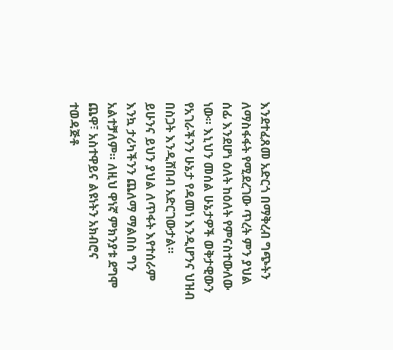እንደተፈጸመ አድርጎ በማቅረብ ግጭትን ለማስፋፋት የሚደረገው ጥረት ምን ያህል ሰፊ እንደሆነ ዕለት ከዕለት የምናስተውለው ነው። እኒህን መሰል ሁኔታዎች ወቅታዊውን የአገራችንን ሁኔታ የዳመነ እንዲሆንና ህዝብ በስጋት እንዲሸበብ አድርገውታል።
ይሁንና ይህን ያህል ለጥፋት እየተሰራም እንኳ ታሪካችንን ጨለማ ማልበስ ግን አልተቻለም። ለዚህ ዋነኛ ምክንያቱ ደግሞ ጨዋ፣ አስተዋይና ልዩነትን አክብሮና ተወዳጅቶ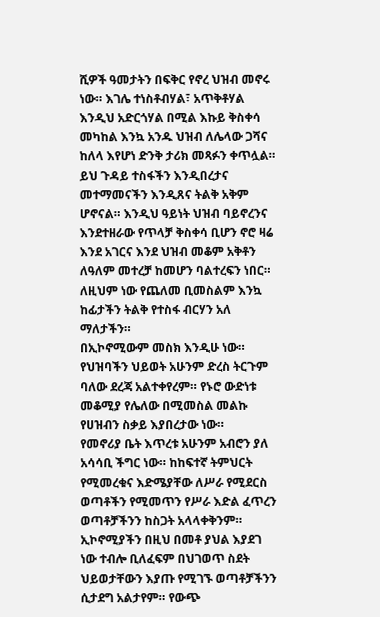ሺዎች ዓመታትን በፍቅር የኖረ ህዝብ መኖሩ ነው። እገሌ ተነስቶብሃል፣ አጥቅቶሃል እንዲህ አድርጎሃል በሚል እኩይ ቅስቀሳ መካከል እንኳ አንዱ ህዝብ ለሌላው ጋሻና ከለላ እየሆነ ድንቅ ታሪክ መጻፉን ቀጥሏል።
ይህ ጉዳይ ተስፋችን እንዲበረታና መተማመናችን እንዲጸና ትልቅ አቅም ሆኖናል። እንዲህ ዓይነት ህዝብ ባይኖረንና እንደተዘራው የጥላቻ ቅስቀሳ ቢሆን ኖሮ ዛሬ እንደ አገርና እንደ ህዝብ መቆም አቅቶን ለዓለም መተረቻ ከመሆን ባልተረፍን ነበር። ለዚህም ነው የጨለመ ቢመስልም እንኳ ከፊታችን ትልቅ የተስፋ ብርሃን አለ ማለታችን።
በኢኮኖሚውም መስክ እንዲሁ ነው። የህዝባችን ህይወት አሁንም ድረስ ትርጉም ባለው ደረጃ አልተቀየረም። የኑሮ ውድነቱ መቆሚያ የሌለው በሚመስል መልኩ የሀዝብን ስቃይ እያበረታው ነው።
የመኖሪያ ቤት እጥረቱ አሁንም አብሮን ያለ አሳሳቢ ችግር ነው። ከከፍተኛ ትምህርት የሚመረቁና እድሜያቸው ለሥራ የሚደርስ ወጣቶችን የሚመጥን የሥራ እድል ፈጥረን ወጣቶቻችንን ከስጋት አላላቀቅንም። ኢኮኖሚያችን በዚህ በመቶ ያህል እያደገ ነው ተብሎ ቢለፈፍም በህገወጥ ስደት ህይወታቸውን እያጡ የሚገኙ ወጣቶቻችንን ሲታደግ አልታየም። የውጭ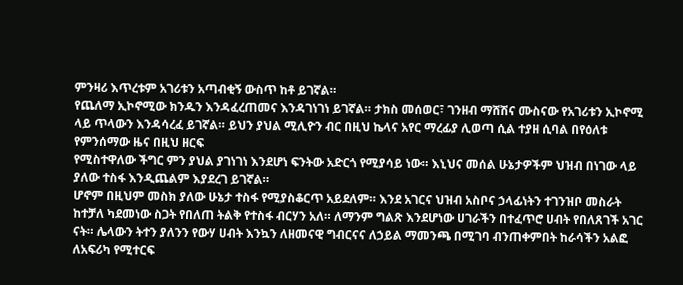ምንዛሪ እጥረቱም አገሪቱን አጣብቂኝ ውስጥ ከቶ ይገኛል።
የጨለማ ኢኮኖሚው ክንዱን እንዳፈረጠመና እንዳገነገነ ይገኛል። ታክስ መሰወር፣ ገንዘብ ማሸሽና ሙስናው የአገሪቱን ኢኮኖሚ ላይ ጥላውን እንዳሳረፈ ይገኛል። ይህን ያህል ሚሊዮን ብር በዚህ ኬላና አየር ማረፊያ ሊወጣ ሲል ተያዘ ሲባል በየዕለቱ የምንሰማው ዜና በዚህ ዘርፍ
የሚስተዋለው ችግር ምን ያህል ያገነገነ እንደሆነ ፍንትው አድርጎ የሚያሳይ ነው። እኒህና መሰል ሁኔታዎችም ህዝብ በነገው ላይ ያለው ተስፋ እንዲጨልም እያደረገ ይገኛል።
ሆኖም በዚህም መስክ ያለው ሁኔታ ተስፋ የሚያስቆርጥ አይደለም። እንደ አገርና ህዝብ አስቦና ኃላፊነትን ተገንዝቦ መስራት ከተቻለ ካደመነው ስጋት የበለጠ ትልቅ የተስፋ ብርሃን አለ። ለማንም ግልጽ እንደሆነው ሀገራችን በተፈጥሮ ሀብት የበለጸገች አገር ናት። ሌላውን ትተን ያለንን የውሃ ሀብት እንኳን ለዘመናዊ ግብርናና ለኃይል ማመንጫ በሚገባ ብንጠቀምበት ከራሳችን አልፎ ለአፍሪካ የሚተርፍ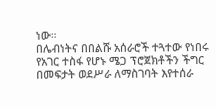ነው።
በሌብነትና በበልሹ አሰራሮች ተጓተው የነበሩ የአገር ተስፋ የሆኑ ሜጋ ፕሮጀክቶችን ችግር በመፍታት ወደሥራ ለማስገባት እየተሰራ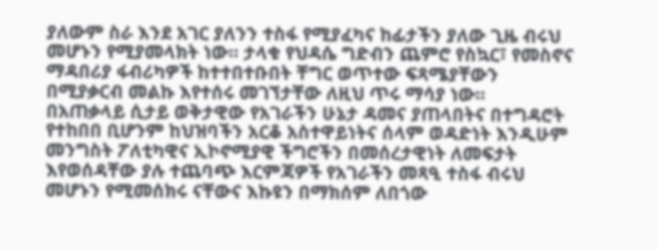ያለውም ስራ እንደ አገር ያለንን ተስፋ የሚያፈካና ከፊታችን ያለው ጊዜ ብሩህ መሆኑን የሚያመላክት ነው። ታላቁ የህዳሴ ግድብን ጨምሮ የስኳር፣ የመስኖና ማዳበሪያ ፋብሪካዎች ከተተበተቡበት ቸግር ወጥተው ፍጻሜያቸውን በሚያቃርብ መልኩ እየተሰሩ መገኘታቸው ለዚህ ጥሩ ማሳያ ነው።
በአጠቃላይ ሲታይ ወቅታዊው የአገራችን ሁኔታ ዳመና ያጠላበትና በተግዳሮት የተከበበ ቢሆንም ከህዝባችን አርቆ አስተዋይነትና ሰላም ወዳድነት እንዲሁም መንግስት ፖለቲካዊና ኢኮኖሚያዊ ችግሮችን በመሰረታዊነት ለመፍታት እየወሰዳቸው ያሉ ተጨባጭ እርምጃዎች የአገራችን መጻዒ ተስፋ ብሩህ መሆኑን የሚመሰክሩ ናቸውና እኩዩን በማክሰም ለበጎው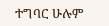ተግባር ሁሉም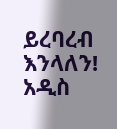ይረባረብ እንላለን!
አዲስ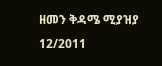ዘመን ቅዳሜ ሚያዝያ 12/2011